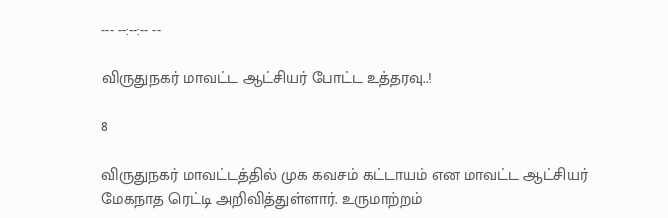--- --:--:-- --

விருதுநகர் மாவட்ட ஆட்சியர் போட்ட உத்தரவு..!

8

விருதுநகர் மாவட்டத்தில் முக கவசம் கட்டாயம் என மாவட்ட ஆட்சியர் மேகநாத ரெட்டி அறிவித்துள்ளார். உருமாற்றம்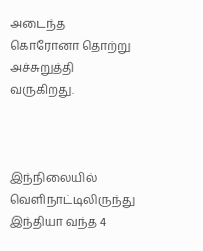அடைந்த கொரோனா தொற்று அச்சுறுத்தி வருகிறது.



இந்நிலையில் வெளிநாட்டிலிருந்து இந்தியா வந்த 4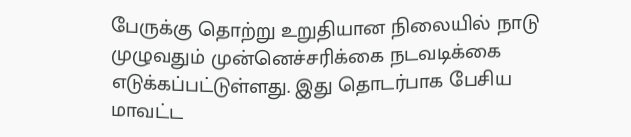பேருக்கு தொற்று உறுதியான நிலையில் நாடு முழுவதும் முன்னெச்சரிக்கை நடவடிக்கை எடுக்கப்பட்டுள்ளது. இது தொடர்பாக பேசிய மாவட்ட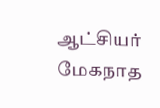ஆட்சியர் மேகநாத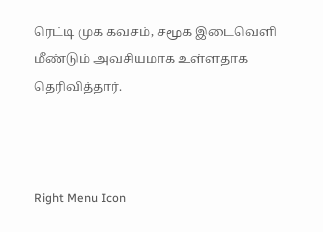ரெட்டி முக கவசம், சமூக இடைவெளி மீண்டும் அவசியமாக உள்ளதாக தெரிவித்தார்.



Right Menu Icon